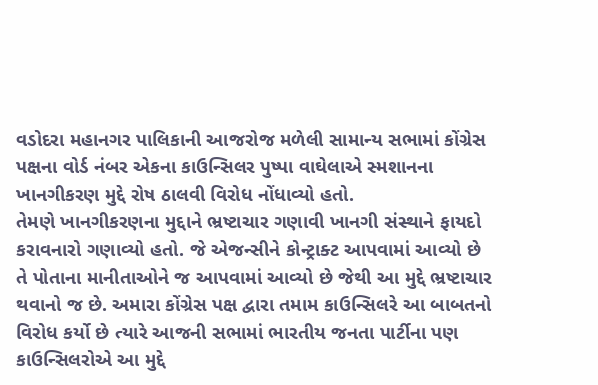વડોદરા મહાનગર પાલિકાની આજરોજ મળેલી સામાન્ય સભામાં કોંગ્રેસ પક્ષના વોર્ડ નંબર એકના કાઉન્સિલર પુષ્પા વાઘેલાએ સ્મશાનના ખાનગીકરણ મુદ્દે રોષ ઠાલવી વિરોધ નોંધાવ્યો હતો.
તેમણે ખાનગીકરણના મુદ્દાને ભ્રષ્ટાચાર ગણાવી ખાનગી સંસ્થાને ફાયદો કરાવનારો ગણાવ્યો હતો. જે એજન્સીને કોન્ટ્રાક્ટ આપવામાં આવ્યો છે તે પોતાના માનીતાઓને જ આપવામાં આવ્યો છે જેથી આ મુદ્દે ભ્રષ્ટાચાર થવાનો જ છે. અમારા કોંગ્રેસ પક્ષ દ્વારા તમામ કાઉન્સિલરે આ બાબતનો વિરોધ કર્યો છે ત્યારે આજની સભામાં ભારતીય જનતા પાર્ટીના પણ કાઉન્સિલરોએ આ મુદ્દે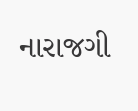નારાજગી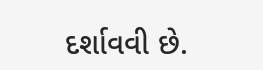દર્શાવવી છે.